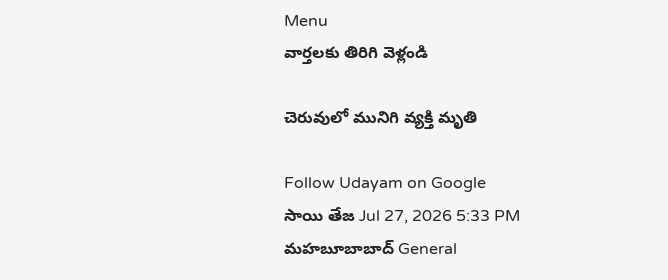Menu
వార్తలకు తిరిగి వెళ్లండి

చెరువులో మునిగి వ్యక్తి మృతి

Follow Udayam on Google
సాయి తేజ Jul 27, 2026 5:33 PM మహబూబాబాద్ General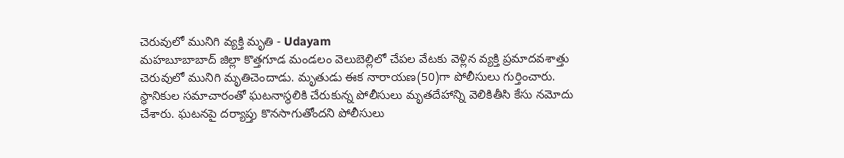చెరువులో మునిగి వ్యక్తి మృతి - Udayam
మహబూబాబాద్ జిల్లా కొత్తగూడ మండలం వెలుబెల్లిలో చేపల వేటకు వెళ్లిన వ్యక్తి ప్రమాదవశాత్తు చెరువులో మునిగి మృతిచెందాడు. మృతుడు ఈక నారాయణ(50)గా పోలీసులు గుర్తించారు. స్థానికుల సమాచారంతో ఘటనాస్థలికి చేరుకున్న పోలీసులు మృతదేహాన్ని వెలికితీసి కేసు నమోదు చేశారు. ఘటనపై దర్యాప్తు కొనసాగుతోందని పోలీసులు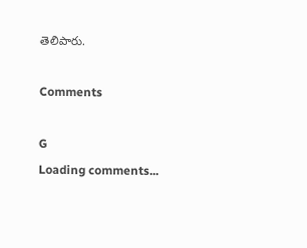తెలిపారు.

Comments

G
Loading comments...